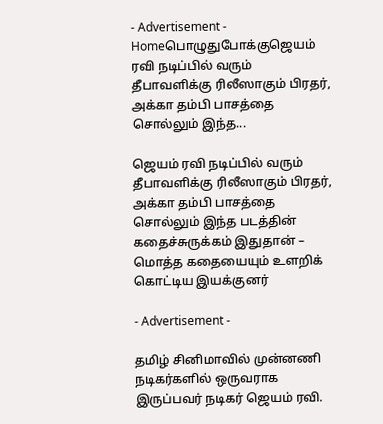- Advertisement -
Homeபொழுதுபோக்குஜெயம் ரவி நடிப்பில் வரும் தீபாவளிக்கு ரிலீஸாகும் பிரதர், அக்கா தம்பி பாசத்தை சொல்லும் இந்த...

ஜெயம் ரவி நடிப்பில் வரும் தீபாவளிக்கு ரிலீஸாகும் பிரதர், அக்கா தம்பி பாசத்தை சொல்லும் இந்த படத்தின் கதைச்சுருக்கம் இதுதான் – மொத்த கதையையும் உளறிக் கொட்டிய இயக்குனர்

- Advertisement -

தமிழ் சினிமாவில் முன்னணி நடிகர்களில் ஒருவராக இருப்பவர் நடிகர் ஜெயம் ரவி.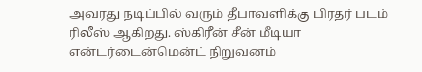அவரது நடிப்பில் வரும் தீபாவளிக்கு பிரதர் படம் ரிலீஸ் ஆகிறது. ஸ்கிரீன் சீன் மீடியா என்டர்டைன்மென்ட் நிறுவனம்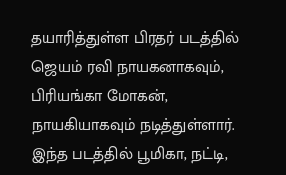தயாரித்துள்ள பிரதர் படத்தில் ஜெயம் ரவி நாயகனாகவும், பிரியங்கா மோகன், நாயகியாகவும் நடித்துள்ளார்.
இந்த படத்தில் பூமிகா, நட்டி,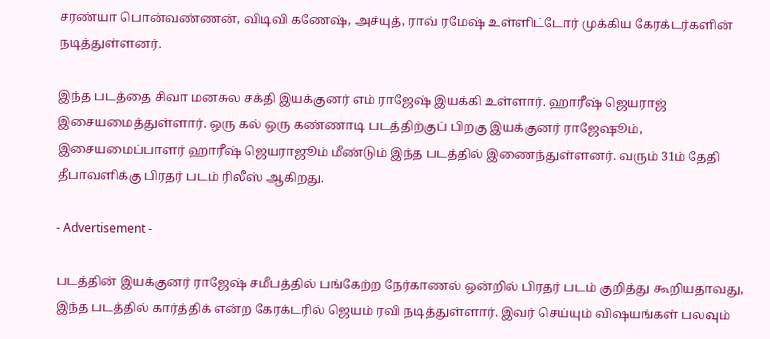சரண்யா பொன்வண்ணன், விடிவி கணேஷ், அச்யுத், ராவ் ரமேஷ் உள்ளிட்டோர் முக்கிய கேரக்டர்களின் நடித்துள்ளனர்.

இந்த படத்தை சிவா மனசுல சக்தி இயக்குனர் எம் ராஜேஷ் இயக்கி உள்ளார். ஹாரீஷ் ஜெயராஜ் இசையமைத்துள்ளார். ஒரு கல் ஒரு கண்ணாடி படத்திற்குப் பிறகு இயக்குனர் ராஜேஷூம், இசையமைப்பாளர் ஹாரீஷ் ஜெயராஜூம் மீண்டும் இந்த படத்தில் இணைந்துள்ளனர். வரும் 31ம் தேதி தீபாவளிக்கு பிரதர் படம் ரிலீஸ் ஆகிறது.

- Advertisement -

படத்தின் இயக்குனர் ராஜேஷ் சமீபத்தில் பங்கேற்ற நேர்காணல் ஒன்றில் பிரதர் படம் குறித்து கூறியதாவது, இந்த படத்தில் கார்த்திக் என்ற கேரக்டரில் ஜெயம் ரவி நடித்துள்ளார். இவர் செய்யும் விஷயங்கள் பலவும்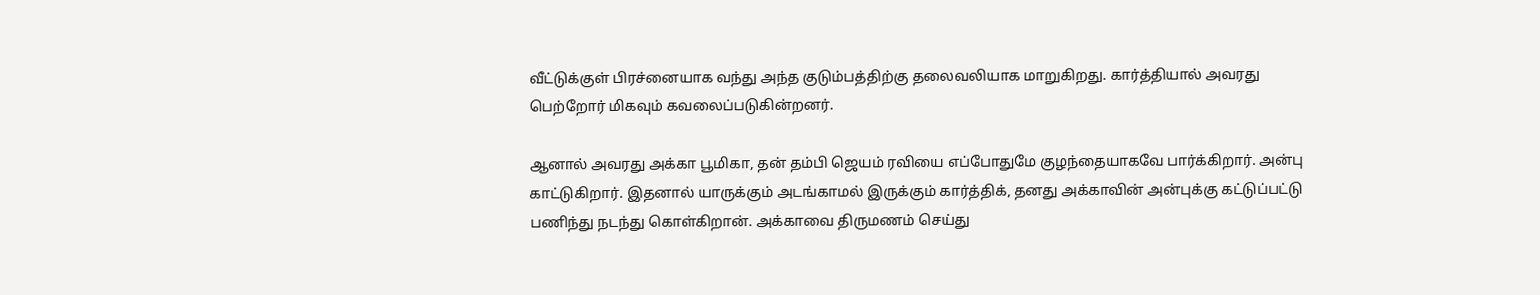வீட்டுக்குள் பிரச்னையாக வந்து அந்த குடும்பத்திற்கு தலைவலியாக மாறுகிறது. கார்த்தியால் அவரது பெற்றோர் மிகவும் கவலைப்படுகின்றனர்.

ஆனால் அவரது அக்கா பூமிகா, தன் தம்பி ஜெயம் ரவியை எப்போதுமே குழந்தையாகவே பார்க்கிறார். அன்பு காட்டுகிறார். இதனால் யாருக்கும் அடங்காமல் இருக்கும் கார்த்திக், தனது அக்காவின் அன்புக்கு கட்டுப்பட்டு பணிந்து நடந்து கொள்கிறான். அக்காவை திருமணம் செய்து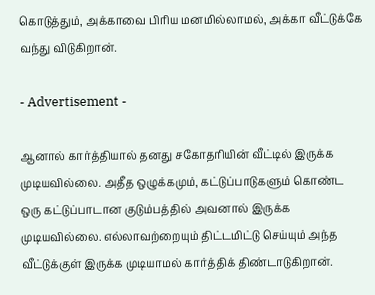கொடுத்தும், அக்காவை பிரிய மனமில்லாமல், அக்கா வீட்டுக்கே வந்து விடுகிறான்.

- Advertisement -

ஆனால் கார்த்தியால் தனது சகோதரியின் வீட்டில் இருக்க முடியவில்லை. அதீத ஒழுக்கமும், கட்டுப்பாடுகளும் கொண்ட ஒரு கட்டுப்பாடான குடும்பத்தில் அவனால் இருக்க முடியவில்லை. எல்லாவற்றையும் திட்டமிட்டு செய்யும் அந்த வீட்டுக்குள் இருக்க முடியாமல் கார்த்திக் திண்டாடுகிறான்.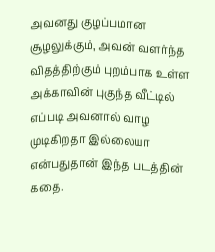அவனது குழப்பமான சூழலுக்கும், அவன் வளர்ந்த விதத்திற்கும் புறம்பாக உள்ள அக்காவின் புகுந்த வீட்டில் எப்படி அவனால் வாழ முடிகிறதா இல்லையா என்பதுதான் இந்த படத்தின் கதை.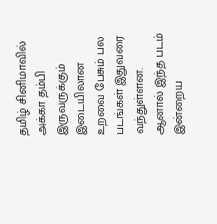தமிழ் சினிமாவில் அக்கா தம்பி இருவருக்கும் இடையிலான உறவை பேசும் பல படங்கள் இதுவரை வந்துள்ளன. ஆனால் இந்த படம் இன்றைய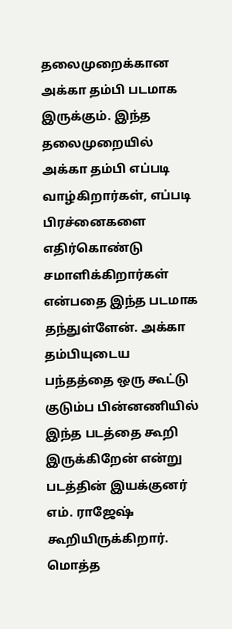தலைமுறைக்கான அக்கா தம்பி படமாக இருக்கும். இந்த தலைமுறையில் அக்கா தம்பி எப்படி வாழ்கிறார்கள், எப்படி பிரச்னைகளை எதிர்கொண்டு சமாளிக்கிறார்கள் என்பதை இந்த படமாக தந்துள்ளேன். அக்கா தம்பியுடைய பந்தத்தை ஒரு கூட்டு குடும்ப பின்னணியில் இந்த படத்தை கூறி இருக்கிறேன் என்று படத்தின் இயக்குனர் எம். ராஜேஷ் கூறியிருக்கிறார். மொத்த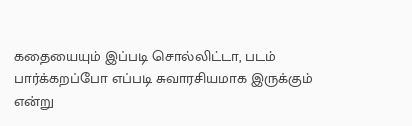கதையையும் இப்படி சொல்லிட்டா, படம் பார்க்கறப்போ எப்படி சுவாரசியமாக இருக்கும் என்று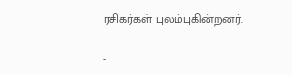ரசிகர்கள் புலம்புகின்றனர்.

-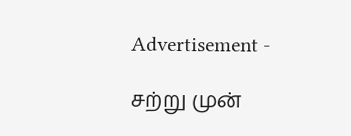Advertisement -

சற்று முன்